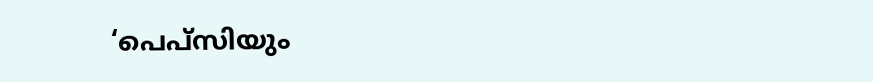‘പെപ്‌സിയും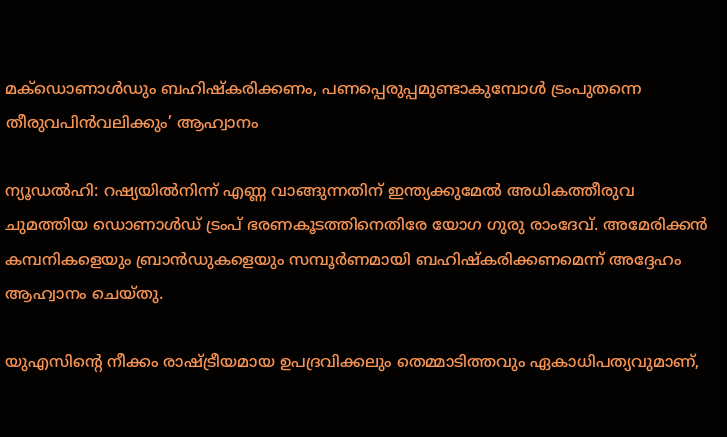മക്‌ഡൊണാൾഡും ബഹിഷ്‌കരിക്കണം, പണപ്പെരുപ്പമുണ്ടാകുമ്പോൾ ട്രംപുതന്നെ തീരുവപിൻവലിക്കും’ ആഹ്വാനം

ന്യൂഡല്‍ഹി: റഷ്യയില്‍നിന്ന് എണ്ണ വാങ്ങുന്നതിന് ഇന്ത്യക്കുമേല്‍ അധികത്തീരുവ ചുമത്തിയ ഡൊണാള്‍ഡ് ട്രംപ് ഭരണകൂടത്തിനെതിരേ യോഗ ഗുരു രാംദേവ്. അമേരിക്കന്‍ കമ്പനികളെയും ബ്രാൻഡുകളെയും സമ്പൂര്‍ണമായി ബഹിഷ്‌കരിക്കണമെന്ന് അദ്ദേഹം ആഹ്വാനം ചെയ്തു.

യുഎസിന്റെ നീക്കം രാഷ്ട്രീയമായ ഉപദ്രവിക്കലും തെമ്മാടിത്തവും ഏകാധിപത്യവുമാണ്,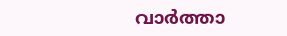വാര്‍ത്താ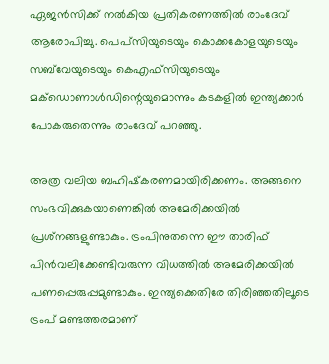ഏജന്‍സിക്ക് നല്‍കിയ പ്രതികരണത്തില്‍ രാംദേവ് ആരോപിച്ചു. പെപ്‌സിയുടെയും കൊക്കകോളയുടെയും സബ്‌വേയുടെയും കെഎഫ്‌സിയുടെയും മക്‌ഡൊണാള്‍ഡിന്റെയുമൊന്നും കടകളില്‍ ഇന്ത്യക്കാര്‍ പോകരുതെന്നും രാംദേവ് പറഞ്ഞു.

അത്ര വലിയ ബഹിഷ്‌കരണമായിരിക്കണം. അങ്ങനെ സംഭവിക്കുകയാണെങ്കില്‍ അമേരിക്കയില്‍ പ്രശ്‌നങ്ങളുണ്ടാകും. ട്രംപിനുതന്നെ ഈ താരിഫ് പിന്‍വലിക്കേണ്ടിവരുന്ന വിധത്തില്‍ അമേരിക്കയില്‍ പണപ്പെരുപ്പമുണ്ടാകും. ഇന്ത്യക്കെതിരേ തിരിഞ്ഞതിലൂടെ ട്രംപ് മണ്ടത്തരമാണ്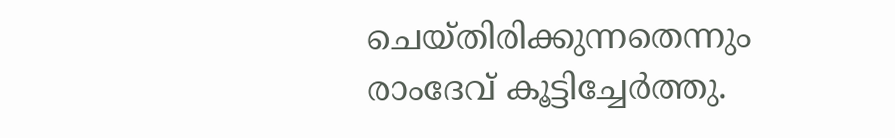ചെയ്തിരിക്കുന്നതെന്നും രാംദേവ് കൂട്ടിച്ചേര്‍ത്തു.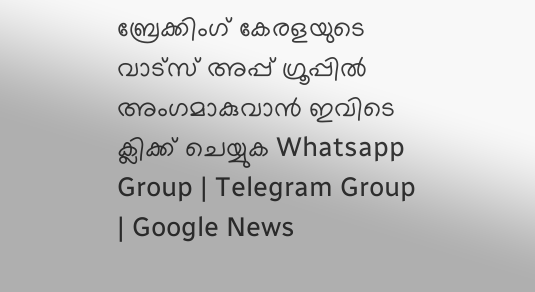ബ്രേക്കിംഗ് കേരളയുടെ വാട്സ് അപ്പ് ഗ്രൂപ്പിൽ അംഗമാകുവാൻ ഇവിടെ ക്ലിക്ക് ചെയ്യുക Whatsapp Group | Telegram Group | Google News